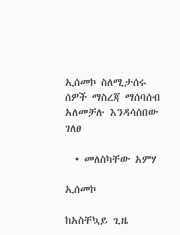ኢሰመኮ ስለሚታሰሩ ሰዎች ማስረጃ ማሰባሰብ አለመቻሉ እንዳሳሰበው ገለፀ

  • መለስካቸው አምሃ

ኢሰመኮ

ከአስቸኳይ ጊዜ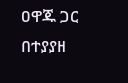ዐዋጁ ጋር በተያያዘ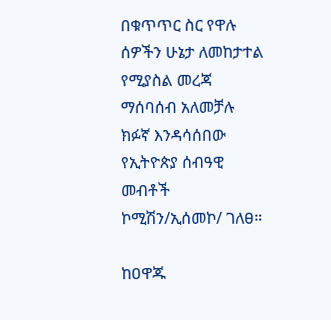በቁጥጥር ስር የዋሉ ሰዎችን ሁኔታ ለመከታተል የሚያስል መረጃ ማሰባሰብ አለመቻሉ ክፉኛ እንዳሳሰበው የኢትዮጵያ ሰብዓዊ መብቶች ኮሚሽን/ኢሰመኮ/ ገለፀ።

ከዐዋጁ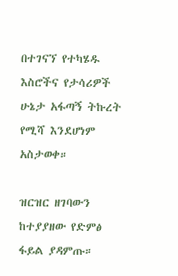በተገናኘ የተካሄዱ እስሮችና የታሳሪዎች ሁኔታ አፋጣኝ ትኩረት የሚሻ እንደሆነም አስታወቀ።

ዝርዝር ዘገባውን ከተያያዘው የድምፅ ፋይል ያዳምጡ።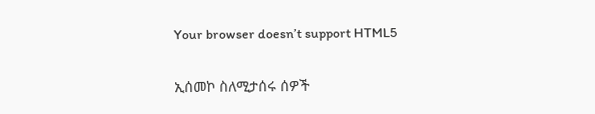Your browser doesn’t support HTML5

ኢሰመኮ ስለሚታሰሩ ሰዎች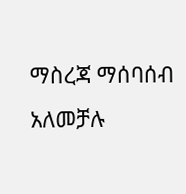ማስረጃ ማሰባሰብ አለመቻሉ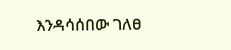እንዳሳሰበው ገለፀ